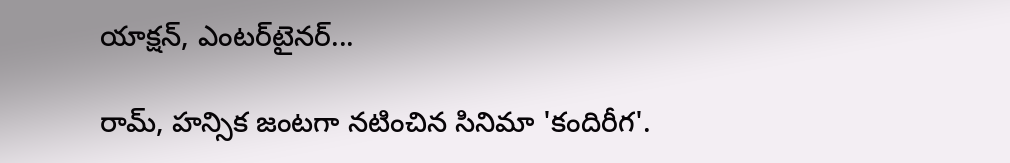యాక్షన్‌, ఎంటర్‌టైనర్‌...

రామ్‌, హన్సిక జంటగా నటించిన సినిమా 'కందిరీగ'.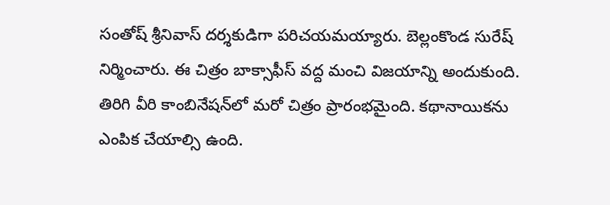సంతోష్‌ శ్రీనివాస్‌ దర్శకుడిగా పరిచయమయ్యారు. బెల్లంకొండ సురేష్‌ నిర్మించారు. ఈ చిత్రం బాక్సాఫీస్‌ వద్ద మంచి విజయాన్ని అందుకుంది. తిరిగి వీరి కాంబినేషన్‌లో మరో చిత్రం ప్రారంభమైంది. కథానాయికను ఎంపిక చేయాల్సి ఉంది.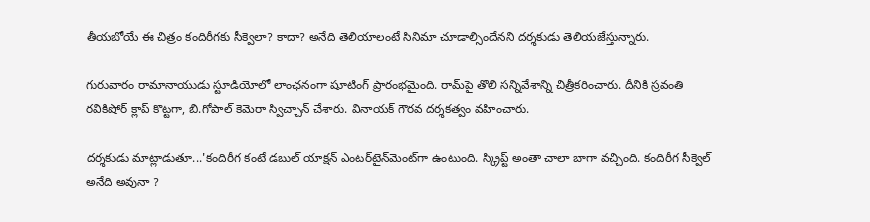తీయబోయే ఈ చిత్రం కందిరీగకు సీక్వెలా? కాదా? అనేది తెలియాలంటే సినిమా చూడాల్సిందేనని దర్శకుడు తెలియజేస్తున్నారు.

గురువారం రామానాయుడు స్టూడియోలో లాంఛనంగా షూటింగ్‌ ప్రారంభమైంది. రామ్‌పై తొలి సన్నివేశాన్ని చిత్రీకరించారు. దీనికి స్రవంతి రవికిషోర్‌ క్లాప్‌ కొట్టగా, బి.గోపాల్‌ కెమెరా స్విచ్చాన్‌ చేశారు. వినాయక్‌ గౌరవ దర్శకత్వం వహించారు.

దర్శకుడు మాట్లాడుతూ...'కందిరీగ కంటే డబుల్‌ యాక్షన్‌ ఎంటర్‌టైన్‌మెంట్‌గా ఉంటుంది. స్క్రిప్ట్‌ అంతా చాలా బాగా వచ్చింది. కందిరీగ సీక్వెల్‌ అనేది అవునా ?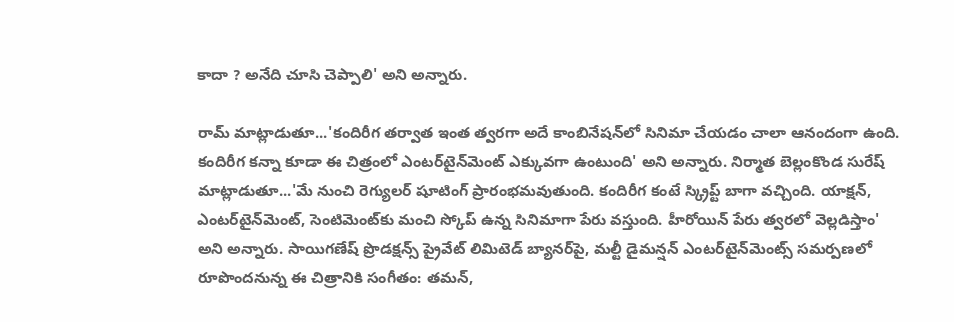కాదా ? అనేది చూసి చెప్పాలి' అని అన్నారు.

రామ్‌ మాట్లాడుతూ...'కందిరీగ తర్వాత ఇంత త్వరగా అదే కాంబినేషన్‌లో సినిమా చేయడం చాలా ఆనందంగా ఉంది. కందిరీగ కన్నా కూడా ఈ చిత్రంలో ఎంటర్‌టైన్‌మెంట్‌ ఎక్కువగా ఉంటుంది' అని అన్నారు. నిర్మాత బెల్లంకొండ సురేష్‌ మాట్లాడుతూ...'మే నుంచి రెగ్యులర్‌ షూటింగ్‌ ప్రారంభమవుతుంది. కందిరీగ కంటే స్క్రిప్ట్‌ బాగా వచ్చింది. యాక్షన్‌, ఎంటర్‌టైన్‌మెంట్‌, సెంటిమెంట్‌కు మంచి స్కోప్‌ ఉన్న సినిమాగా పేరు వస్తుంది. హీరోయిన్‌ పేరు త్వరలో వెల్లడిస్తాం' అని అన్నారు. సాయిగణేష్‌ ప్రొడక్షన్స్‌ ప్రైవేట్‌ లిమిటెడ్‌ బ్యానర్‌పై, మల్టీ డైమన్షన్‌ ఎంటర్‌టైన్‌మెంట్స్‌ సమర్పణలో రూపొందనున్న ఈ చిత్రానికి సంగీతం: తమన్‌,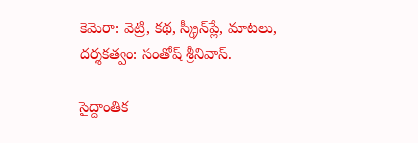కెమెరా: వెట్రి, కథ, స్క్రీన్‌ప్లే, మాటలు, దర్శకత్వం: సంతోష్‌ శ్రీనివాస్‌.

సైద్దాంతిక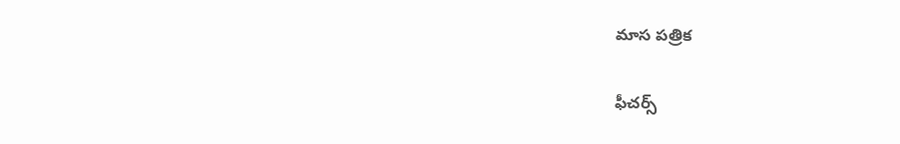మాస పత్రిక

ఫీచర్స్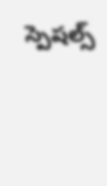స్పెషల్స్